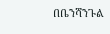በቤንሻንጉል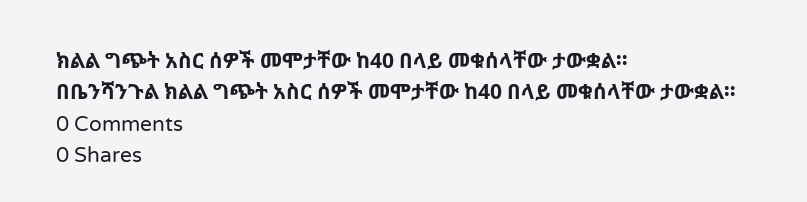ክልል ግጭት አስር ሰዎች መሞታቸው ከ40 በላይ መቁሰላቸው ታውቋል።
በቤንሻንጉል ክልል ግጭት አስር ሰዎች መሞታቸው ከ40 በላይ መቁሰላቸው ታውቋል።
0 Comments
0 Shares